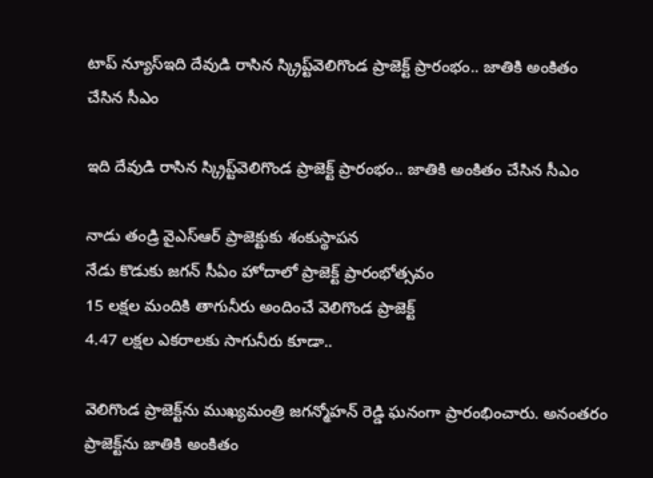టాప్ న్యూస్ఇది దేవుడి రాసిన స్క్రిప్ట్‌వెలిగొండ ప్రాజెక్ట్ ప్రారంభం.. జాతికి అంకితం చేసిన సీఎం

ఇది దేవుడి రాసిన స్క్రిప్ట్‌వెలిగొండ ప్రాజెక్ట్ ప్రారంభం.. జాతికి అంకితం చేసిన సీఎం

నాడు తండ్రి వైఎస్ఆర్ ప్రాజెక్టుకు శంకుస్థాప‌న‌
నేడు కొడుకు జ‌గ‌న్ సీఏం హోదాలో ప్రాజెక్ట్ ప్రారంభోత్స‌వం
15 లక్షల మందికి తాగునీరు అందించే వెలిగొండ ప్రాజెక్ట్
4.47 లక్షల ఎకరాలకు సాగునీరు కూడా..

వెలిగొండ ప్రాజెక్ట్‌ను ముఖ్యమంత్రి జ‌గ‌న్మోహ‌న్ రెడ్డి ఘ‌నంగా ప్రారంభించారు. అనంత‌రం ప్రాజెక్ట్‌ను జాతికి అంకితం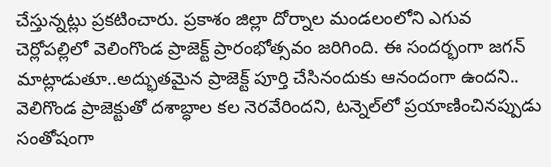చేస్తున్న‌ట్లు ప్ర‌క‌టించారు. ప్రకాశం జిల్లా దోర్నాల మండలంలోని ఎగువ చెర్లోపల్లిలో వెలింగొండ ప్రాజెక్ట్ ప్రారంభోత్సవం జరిగింది. ఈ సంద‌ర్భంగా జ‌గ‌న్ మాట్లాడుతూ..అద్భుతమైన ప్రాజెక్ట్‌ పూర్తి చేసినందుకు ఆనందంగా ఉందని.. వెలిగొండ ప్రాజెక్టుతో దశాబ్ధాల కల నెరవేరిందని, టన్నెల్‌లో ప్రయాణించినప్పుడు సంతోషంగా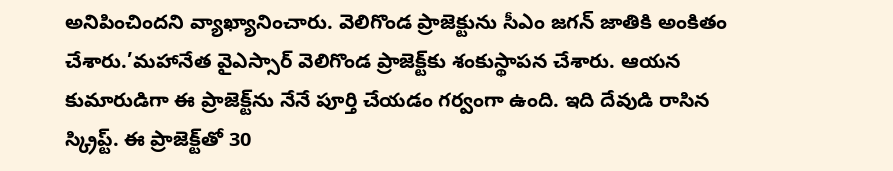అనిపించిందని వ్యాఖ్యానించారు. వెలిగొండ ప్రాజెక్టును సీఎం జగన్ జాతికి అంకితం చేశారు.’మహానేత వైఎస్సార్‌ వెలిగొండ ప్రాజెక్ట్‌కు శంకుస్థాపన చేశారు. ఆయన కుమారుడిగా ఈ ప్రాజెక్ట్‌ను నేనే పూర్తి చేయడం గర్వంగా ఉంది. ఇది దేవుడి రాసిన స్క్రిప్ట్‌. ఈ ప్రాజెక్ట్‌తో 30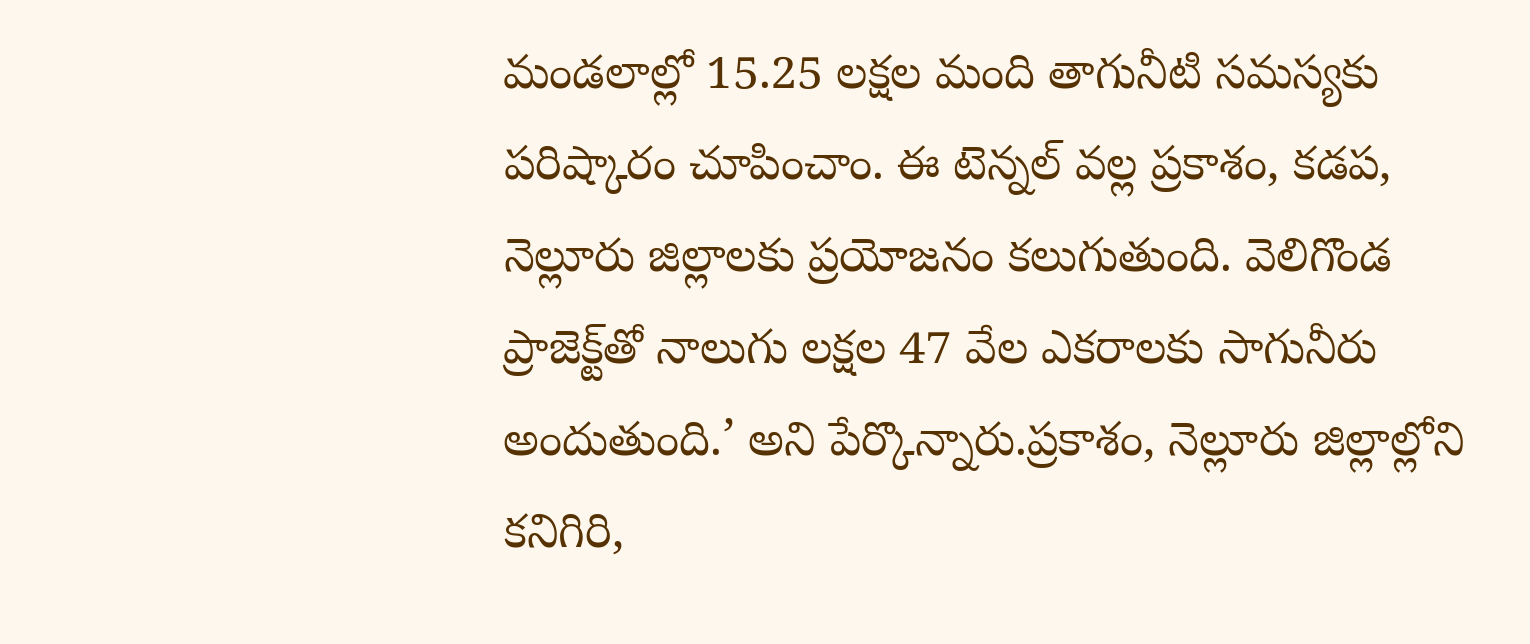మండలాల్లో 15.25 లక్షల మంది తాగునీటి సమస్యకు పరిష్కారం చూపించాం. ఈ టెన్నల్‌ వల్ల ప్రకాశం, కడప, నెల్లూరు జిల్లాలకు ప్రయోజనం కలుగుతుంది. వెలిగొండ ప్రాజెక్ట్‌తో నాలుగు లక్షల 47 వేల ఎకరాలకు సాగునీరు అందుతుంది.’ అని పేర్కొన్నారు.ప్రకాశం, నెల్లూరు జిల్లాల్లోని కనిగిరి,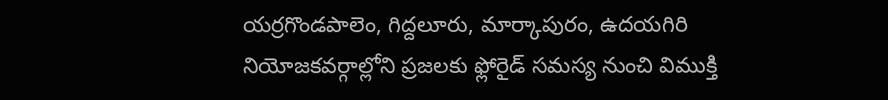యర్రగొండపాలెం, గిద్దలూరు, మార్కాపురం, ఉదయగిరి నియోజకవర్గాల్లోని ప్రజలకు ఫ్లోరైడ్ సమస్య నుంచి విముక్తి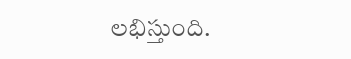లభిస్తుంది.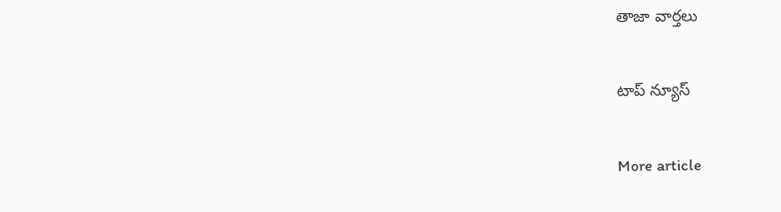తాజా వార్తలు

టాప్ న్యూస్

More article